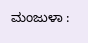ಮಂಜುಳಾ :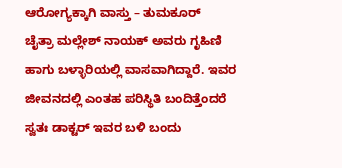ಆರೋಗ್ಯಕ್ಕಾಗಿ ವಾಸ್ತು – ತುಮಕೂರ್
ಚೈತ್ರಾ ಮಲ್ಲೇಶ್ ನಾಯಕ್ ಅವರು ಗೃಹಿಣಿ ಹಾಗು ಬಳ್ಳಾರಿಯಲ್ಲಿ ವಾಸವಾಗಿದ್ದಾರೆ. ಇವರ ಜೀವನದಲ್ಲಿ ಎಂತಹ ಪರಿಸ್ಥಿತಿ ಬಂದಿತ್ತೆಂದರೆ ಸ್ವತಃ ಡಾಕ್ಟರ್ ಇವರ ಬಳಿ ಬಂದು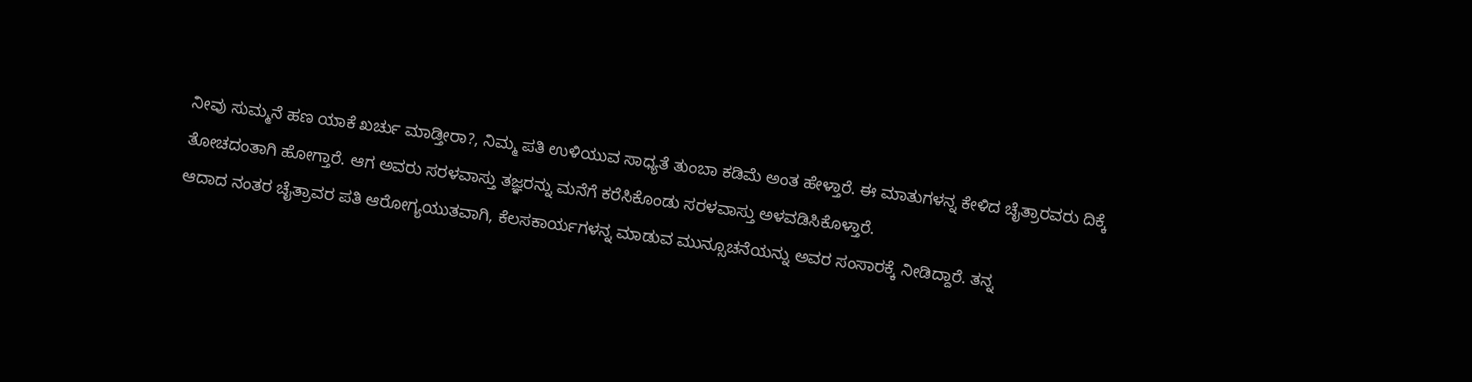ನೀವು ಸುಮ್ಮನೆ ಹಣ ಯಾಕೆ ಖರ್ಚು ಮಾಡ್ತೀರಾ?, ನಿಮ್ಮ ಪತಿ ಉಳಿಯುವ ಸಾಧ್ಯತೆ ತುಂಬಾ ಕಡಿಮೆ ಅಂತ ಹೇಳ್ತಾರೆ. ಈ ಮಾತುಗಳನ್ನ ಕೇಳಿದ ಚೈತ್ರಾರವರು ದಿಕ್ಕೆ ತೋಚದಂತಾಗಿ ಹೋಗ್ತಾರೆ. ಆಗ ಅವರು ಸರಳವಾಸ್ತು ತಜ್ಞರನ್ನು ಮನೆಗೆ ಕರೆಸಿಕೊಂಡು ಸರಳವಾಸ್ತು ಅಳವಡಿಸಿಕೊಳ್ತಾರೆ.
ಆದಾದ ನಂತರ ಚೈತ್ರಾವರ ಪತಿ ಆರೋಗ್ಯಯುತವಾಗಿ, ಕೆಲಸಕಾರ್ಯಗಳನ್ನ ಮಾಡುವ ಮುನ್ಸೂಚನೆಯನ್ನು ಅವರ ಸಂಸಾರಕ್ಕೆ ನೀಡಿದ್ದಾರೆ. ತನ್ನ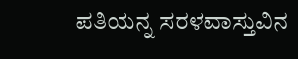ಪತಿಯನ್ನ ಸರಳವಾಸ್ತುವಿನ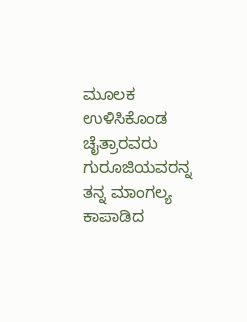ಮೂಲಕ ಉಳಿಸಿಕೊಂಡ ಚೈತ್ರಾರವರು ಗುರೂಜಿಯವರನ್ನ ತನ್ನ ಮಾಂಗಲ್ಯ ಕಾಪಾಡಿದ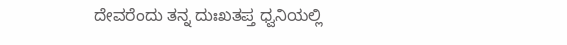ದೇವರೆಂದು ತನ್ನ ದುಃಖತಪ್ತ ಧ್ವನಿಯಲ್ಲಿ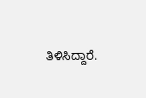ತಿಳಿಸಿದ್ದಾರೆ.